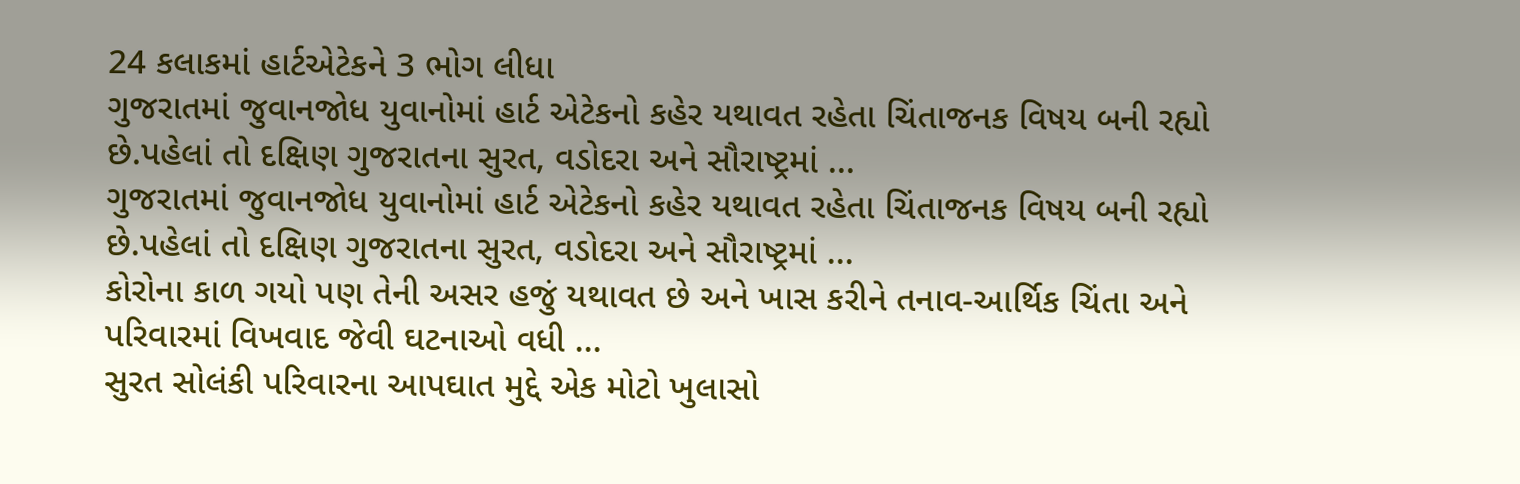24 કલાકમાં હાર્ટએટેકને 3 ભોગ લીધા
ગુજરાતમાં જુવાનજોધ યુવાનોમાં હાર્ટ એટેકનો કહેર યથાવત રહેતા ચિંતાજનક વિષય બની રહ્યો છે.પહેલાં તો દક્ષિણ ગુજરાતના સુરત, વડોદરા અને સૌરાષ્ટ્રમાં ...
ગુજરાતમાં જુવાનજોધ યુવાનોમાં હાર્ટ એટેકનો કહેર યથાવત રહેતા ચિંતાજનક વિષય બની રહ્યો છે.પહેલાં તો દક્ષિણ ગુજરાતના સુરત, વડોદરા અને સૌરાષ્ટ્રમાં ...
કોરોના કાળ ગયો પણ તેની અસર હજું યથાવત છે અને ખાસ કરીને તનાવ-આર્થિક ચિંતા અને પરિવારમાં વિખવાદ જેવી ઘટનાઓ વધી ...
સુરત સોલંકી પરિવારના આપઘાત મુદ્દે એક મોટો ખુલાસો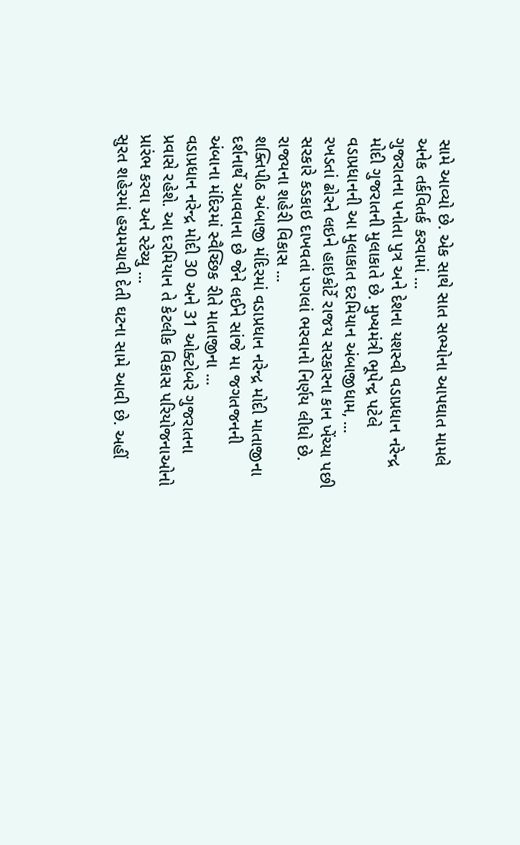સામે આવ્યો છે. એક સાથે સાત સભ્યોના આપઘાત મામલે અનેક તર્કવિતર્ક કરવામાં ...
ગુજરાતના પનોતા પુત્ર અને દેશના યશસ્વી વડાપ્રધાન નરેન્દ્ર મોદી ગુજરાતની મુલાકાતે છે. મુખ્યમંત્રી ભૂપેન્દ્ર પટેલે વડાપ્રધાનની આ મુલાકાત દરમિયાન અંબાજીધામ, ...
રખડતાં ઢોરને લઇને હાઇકોર્ટે રાજય સરકારના કાન ખેંચ્યા પછી સરકારે કડકાઇ દાખવતાં પગલાં ભરવાનો નિર્ણય લીધો છે. રાજયના શહેરી વિકાસ ...
શક્તિપીઠ અંબાજી મંદિરમાં વડાપ્રધાન નરેન્દ્ર મોદી માતાજીના દર્શનાર્થે આવવાના છે જેને લઈને સાંજે મા જગતજનની અંબાના મંદિરમાં સ્વૈચ્છિક રીતે માતાજીના ...
વડાપ્રધાન નરેન્દ્ર મોદી 30 અને 31 ઓક્ટોબરે ગુજરાતના પ્રવાસે રહેશે. આ દરમિયાન તે કેટલીક વિકાસ પરિયોજનાઓનો પ્રારંભ કરવા અને સ્ટેચ્યુ ...
સુરત શહેરમાં હચમચાવી દેતી ઘટના સામે આવી છે. અહીં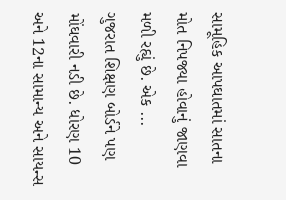સામૂહિક આપઘાતમાં સાતના મોત નિપજ્યા હોવાનું જાણવા મળી રહ્યું છે. એક ...
ગુજરાત શિક્ષણ બોર્ડને પણ મોંઘવારી નડી છે. ધોરણ 10 અને 12ના સામાન્ય અને સાયન્સ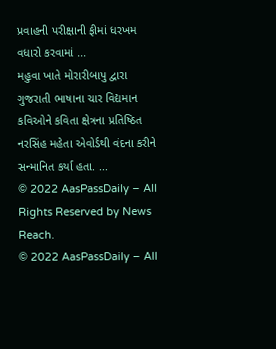પ્રવાહની પરીક્ષાની ફીમાં ધરખમ વધારો કરવામાં ...
મહુવા ખાતે મોરારીબાપુ દ્વારા ગુજરાતી ભાષાના ચાર વિદ્યમાન કવિઓને કવિતા ક્ષેત્રના પ્રતિષ્ઠિત નરસિંહ મહેતા એવોર્ડથી વંદના કરીને સન્માનિત કર્યા હતા. ...
© 2022 AasPassDaily – All Rights Reserved by News Reach.
© 2022 AasPassDaily – All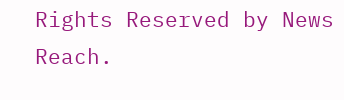Rights Reserved by News Reach.